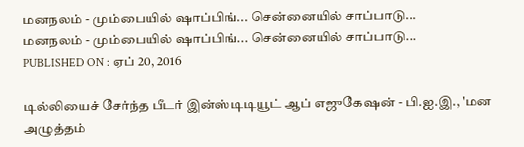மனநலம் - மும்பையில் ஷாப்பிங்... சென்னையில் சாப்பாடு...
மனநலம் - மும்பையில் ஷாப்பிங்... சென்னையில் சாப்பாடு...
PUBLISHED ON : ஏப் 20, 2016

டில்லியைச் சேர்ந்த பீடர் இன்ஸ்டிடியூட் ஆப் எஜுகேஷன் - பி.ஐ.இ., 'மன அழுத்தம்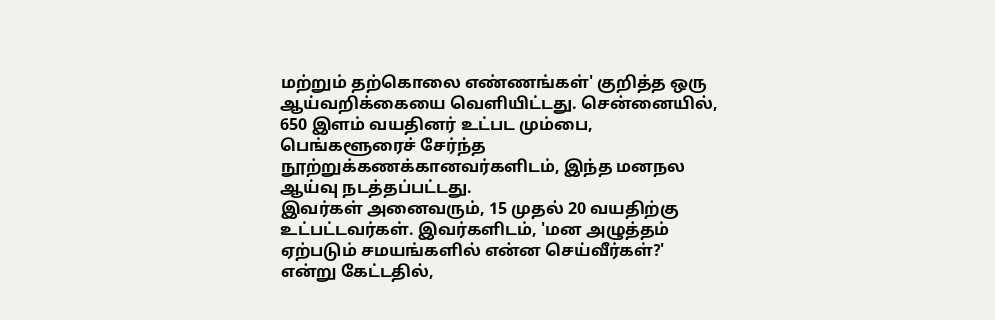மற்றும் தற்கொலை எண்ணங்கள்' குறித்த ஒரு ஆய்வறிக்கையை வெளியிட்டது. சென்னையில், 650 இளம் வயதினர் உட்பட மும்பை, பெங்களூரைச் சேர்ந்த நூற்றுக்கணக்கானவர்களிடம், இந்த மனநல ஆய்வு நடத்தப்பட்டது.
இவர்கள் அனைவரும், 15 முதல் 20 வயதிற்கு உட்பட்டவர்கள். இவர்களிடம், 'மன அழுத்தம் ஏற்படும் சமயங்களில் என்ன செய்வீர்கள்?' என்று கேட்டதில்,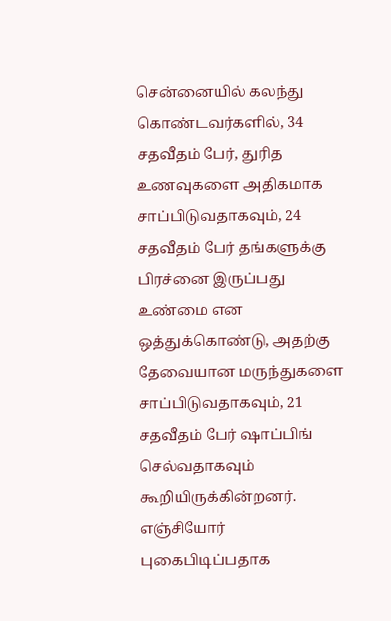சென்னையில் கலந்து கொண்டவர்களில், 34 சதவீதம் பேர், துரித உணவுகளை அதிகமாக சாப்பிடுவதாகவும், 24 சதவீதம் பேர் தங்களுக்கு பிரச்னை இருப்பது உண்மை என ஒத்துக்கொண்டு, அதற்கு தேவையான மருந்துகளை சாப்பிடுவதாகவும், 21 சதவீதம் பேர் ஷாப்பிங் செல்வதாகவும் கூறியிருக்கின்றனர். எஞ்சியோர் புகைபிடிப்பதாக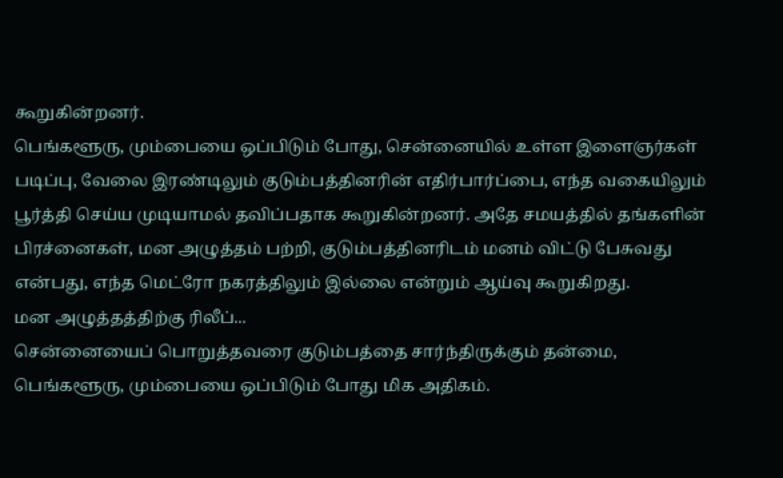கூறுகின்றனர்.
பெங்களூரு, மும்பையை ஒப்பிடும் போது, சென்னையில் உள்ள இளைஞர்கள் படிப்பு, வேலை இரண்டிலும் குடும்பத்தினரின் எதிர்பார்ப்பை, எந்த வகையிலும் பூர்த்தி செய்ய முடியாமல் தவிப்பதாக கூறுகின்றனர். அதே சமயத்தில் தங்களின் பிரச்னைகள், மன அழுத்தம் பற்றி, குடும்பத்தினரிடம் மனம் விட்டு பேசுவது என்பது, எந்த மெட்ரோ நகரத்திலும் இல்லை என்றும் ஆய்வு கூறுகிறது.
மன அழுத்தத்திற்கு ரிலீப்...
சென்னையைப் பொறுத்தவரை குடும்பத்தை சார்ந்திருக்கும் தன்மை, பெங்களூரு, மும்பையை ஒப்பிடும் போது மிக அதிகம்.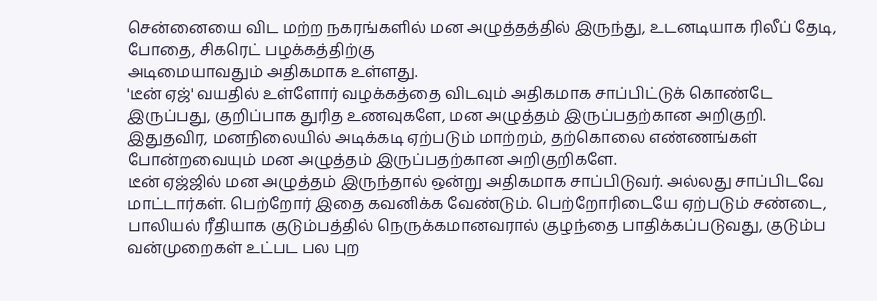சென்னையை விட மற்ற நகரங்களில் மன அழுத்தத்தில் இருந்து, உடனடியாக ரிலீப் தேடி, போதை, சிகரெட் பழக்கத்திற்கு
அடிமையாவதும் அதிகமாக உள்ளது.
'டீன் ஏஜ்' வயதில் உள்ளோர் வழக்கத்தை விடவும் அதிகமாக சாப்பிட்டுக் கொண்டே இருப்பது, குறிப்பாக துரித உணவுகளே, மன அழுத்தம் இருப்பதற்கான அறிகுறி. இதுதவிர, மனநிலையில் அடிக்கடி ஏற்படும் மாற்றம், தற்கொலை எண்ணங்கள் போன்றவையும் மன அழுத்தம் இருப்பதற்கான அறிகுறிகளே.
டீன் ஏஜ்ஜில் மன அழுத்தம் இருந்தால் ஒன்று அதிகமாக சாப்பிடுவர். அல்லது சாப்பிடவே மாட்டார்கள். பெற்றோர் இதை கவனிக்க வேண்டும். பெற்றோரிடையே ஏற்படும் சண்டை, பாலியல் ரீதியாக குடும்பத்தில் நெருக்கமானவரால் குழந்தை பாதிக்கப்படுவது, குடும்ப வன்முறைகள் உட்பட பல புற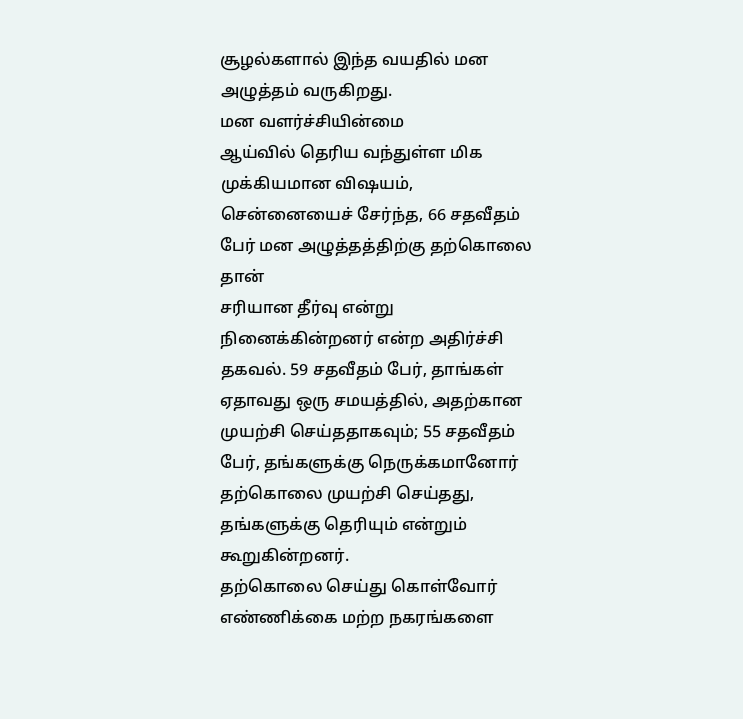சூழல்களால் இந்த வயதில் மன அழுத்தம் வருகிறது.
மன வளர்ச்சியின்மை
ஆய்வில் தெரிய வந்துள்ள மிக முக்கியமான விஷயம், சென்னையைச் சேர்ந்த, 66 சதவீதம் பேர் மன அழுத்தத்திற்கு தற்கொலை தான்
சரியான தீர்வு என்று நினைக்கின்றனர் என்ற அதிர்ச்சி தகவல். 59 சதவீதம் பேர், தாங்கள் ஏதாவது ஒரு சமயத்தில், அதற்கான முயற்சி செய்ததாகவும்; 55 சதவீதம் பேர், தங்களுக்கு நெருக்கமானோர் தற்கொலை முயற்சி செய்தது, தங்களுக்கு தெரியும் என்றும் கூறுகின்றனர்.
தற்கொலை செய்து கொள்வோர் எண்ணிக்கை மற்ற நகரங்களை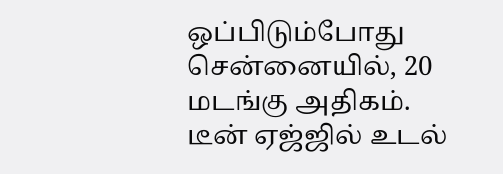ஒப்பிடும்போது சென்னையில், 20 மடங்கு அதிகம்.
டீன் ஏஜ்ஜில் உடல்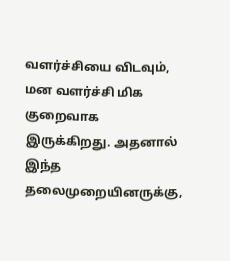வளர்ச்சியை விடவும், மன வளர்ச்சி மிக குறைவாக இருக்கிறது. அதனால் இந்த தலைமுறையினருக்கு,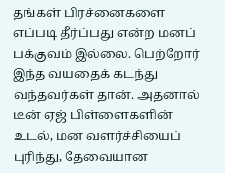தங்கள் பிரச்னைகளை எப்படி தீர்ப்பது என்ற மனப் பக்குவம் இல்லை. பெற்றோர் இந்த வயதைக் கடந்து வந்தவர்கள் தான். அதனால் டீன் ஏஜ் பிள்ளைகளின் உடல், மன வளர்ச்சியைப் புரிந்து, தேவையான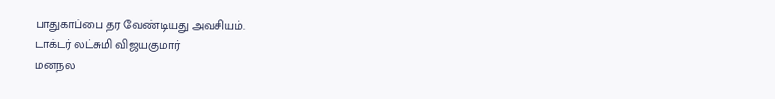பாதுகாப்பை தர வேண்டியது அவசியம்.
டாக்டர் லட்சுமி விஜயகுமார்
மனநல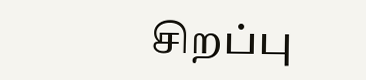சிறப்பு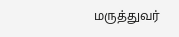மருத்துவர்